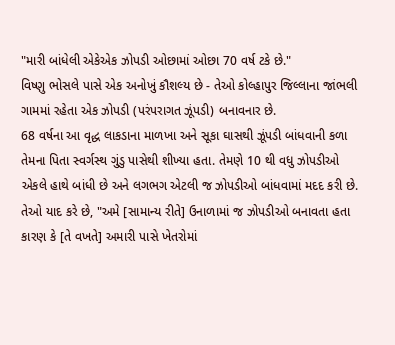"મારી બાંધેલી એકેએક ઝોપડી ઓછામાં ઓછા 70 વર્ષ ટકે છે."
વિષ્ણુ ભોસલે પાસે એક અનોખું કૌશલ્ય છે - તેઓ કોલ્હાપુર જિલ્લાના જાંભલી ગામમાં રહેતા એક ઝોપડી (પરંપરાગત ઝૂંપડી) બનાવનાર છે.
68 વર્ષના આ વૃદ્ધ લાકડાના માળખા અને સૂકા ઘાસથી ઝૂંપડી બાંધવાની કળા તેમના પિતા સ્વર્ગસ્થ ગુંડુ પાસેથી શીખ્યા હતા. તેમણે 10 થી વધુ ઝોપડીઓ એકલે હાથે બાંધી છે અને લગભગ એટલી જ ઝોપડીઓ બાંધવામાં મદદ કરી છે. તેઓ યાદ કરે છે, "અમે [સામાન્ય રીતે] ઉનાળામાં જ ઝોપડીઓ બનાવતા હતા કારણ કે [તે વખતે] અમારી પાસે ખેતરોમાં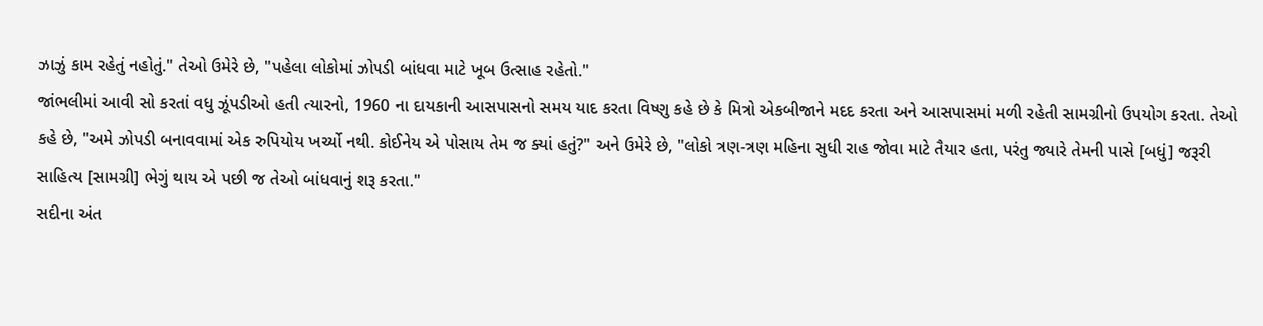ઝાઝું કામ રહેતું નહોતું." તેઓ ઉમેરે છે, "પહેલા લોકોમાં ઝોપડી બાંધવા માટે ખૂબ ઉત્સાહ રહેતો."
જાંભલીમાં આવી સો કરતાં વધુ ઝૂંપડીઓ હતી ત્યારનો, 1960 ના દાયકાની આસપાસનો સમય યાદ કરતા વિષ્ણુ કહે છે કે મિત્રો એકબીજાને મદદ કરતા અને આસપાસમાં મળી રહેતી સામગ્રીનો ઉપયોગ કરતા. તેઓ કહે છે, "અમે ઝોપડી બનાવવામાં એક રુપિયોય ખર્ચ્યો નથી. કોઈનેય એ પોસાય તેમ જ ક્યાં હતું?" અને ઉમેરે છે, "લોકો ત્રણ-ત્રણ મહિના સુધી રાહ જોવા માટે તૈયાર હતા, પરંતુ જ્યારે તેમની પાસે [બધું] જરૂરી સાહિત્ય [સામગ્રી] ભેગું થાય એ પછી જ તેઓ બાંધવાનું શરૂ કરતા."
સદીના અંત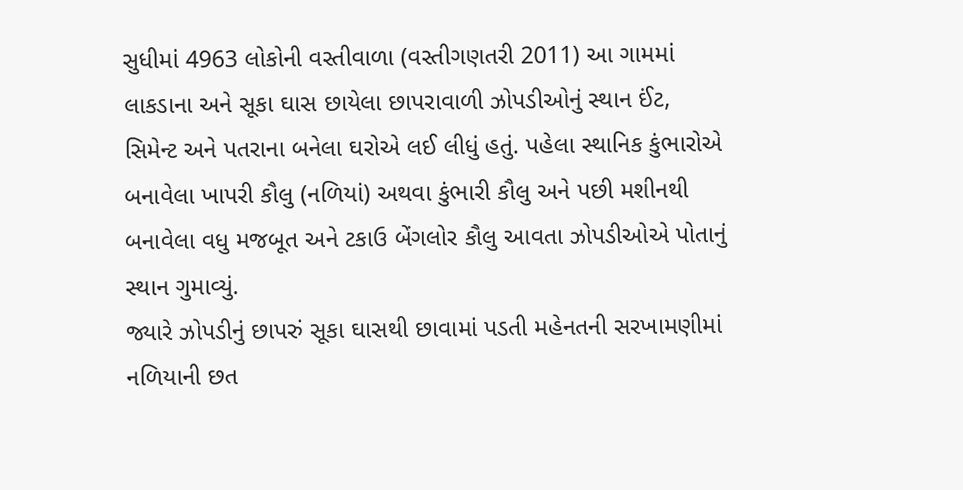સુધીમાં 4963 લોકોની વસ્તીવાળા (વસ્તીગણતરી 2011) આ ગામમાં લાકડાના અને સૂકા ઘાસ છાયેલા છાપરાવાળી ઝોપડીઓનું સ્થાન ઈંટ, સિમેન્ટ અને પતરાના બનેલા ઘરોએ લઈ લીધું હતું. પહેલા સ્થાનિક કુંભારોએ બનાવેલા ખાપરી કૌલુ (નળિયાં) અથવા કુંભારી કૌલુ અને પછી મશીનથી બનાવેલા વધુ મજબૂત અને ટકાઉ બેંગલોર કૌલુ આવતા ઝોપડીઓએ પોતાનું સ્થાન ગુમાવ્યું.
જ્યારે ઝોપડીનું છાપરું સૂકા ઘાસથી છાવામાં પડતી મહેનતની સરખામણીમાં નળિયાની છત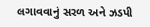લગાવવાનું સરળ અને ઝડપી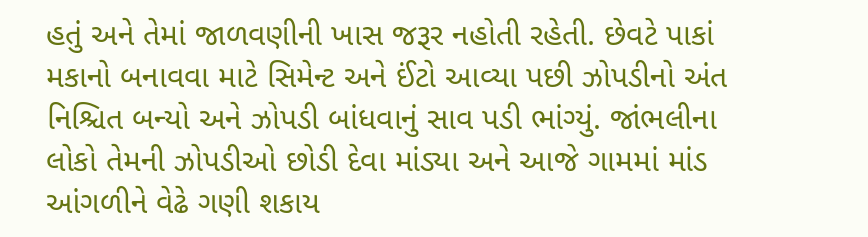હતું અને તેમાં જાળવણીની ખાસ જરૂર નહોતી રહેતી. છેવટે પાકાં મકાનો બનાવવા માટે સિમેન્ટ અને ઈંટો આવ્યા પછી ઝોપડીનો અંત નિશ્ચિત બન્યો અને ઝોપડી બાંધવાનું સાવ પડી ભાંગ્યું. જાંભલીના લોકો તેમની ઝોપડીઓ છોડી દેવા માંડ્યા અને આજે ગામમાં માંડ આંગળીને વેઢે ગણી શકાય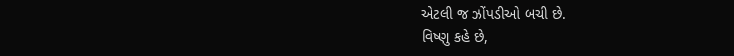એટલી જ ઝોંપડીઓ બચી છે.
વિષ્ણુ કહે છે,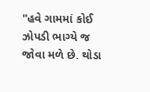"હવે ગામમાં કોઈ ઝોપડી ભાગ્યે જ જોવા મળે છે. થોડા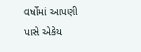વર્ષોમાં આપણી પાસે એકેય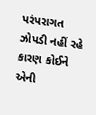પરંપરાગત ઝોપડી નહીં રહે કારણ કોઈને એની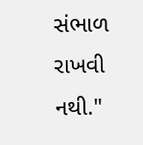સંભાળ રાખવી નથી."